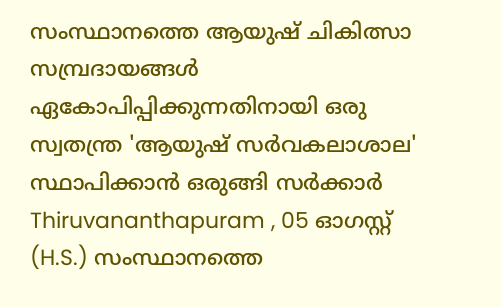സംസ്ഥാനത്തെ ആയുഷ് ചികിത്സാ സമ്പ്രദായങ്ങൾ ഏകോപിപ്പിക്കുന്നതിനായി ഒരു സ്വതന്ത്ര 'ആയുഷ് സർവകലാശാല' സ്ഥാപിക്കാൻ ഒരുങ്ങി സർക്കാർ
Thiruvananthapuram , 05 ഓഗസ്റ്റ് (H.S.) സംസ്ഥാനത്തെ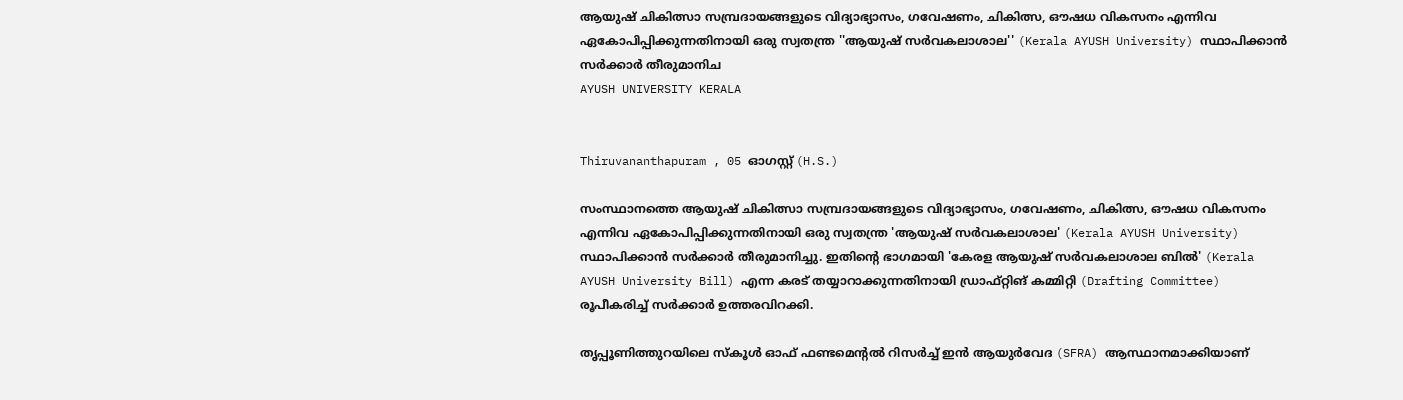ആയുഷ് ചികിത്സാ സമ്പ്രദായങ്ങളുടെ വിദ്യാഭ്യാസം, ഗവേഷണം, ചികിത്സ, ഔഷധ വികസനം എന്നിവ ഏകോപിപ്പിക്കുന്നതിനായി ഒരു സ്വതന്ത്ര ''ആയുഷ് സർവകലാശാല'' (Kerala AYUSH University) സ്ഥാപിക്കാൻ സർക്കാർ തീരുമാനിച
AYUSH UNIVERSITY KERALA


Thiruvananthapuram , 05 ഓഗസ്റ്റ് (H.S.)

സംസ്ഥാനത്തെ ആയുഷ് ചികിത്സാ സമ്പ്രദായങ്ങളുടെ വിദ്യാഭ്യാസം, ഗവേഷണം, ചികിത്സ, ഔഷധ വികസനം എന്നിവ ഏകോപിപ്പിക്കുന്നതിനായി ഒരു സ്വതന്ത്ര 'ആയുഷ് സർവകലാശാല' (Kerala AYUSH University) സ്ഥാപിക്കാൻ സർക്കാർ തീരുമാനിച്ചു. ഇതിന്റെ ഭാഗമായി 'കേരള ആയുഷ് സർവകലാശാല ബിൽ' (Kerala AYUSH University Bill) എന്ന കരട് തയ്യാറാക്കുന്നതിനായി ഡ്രാഫ്റ്റിങ് കമ്മിറ്റി (Drafting Committee) രൂപീകരിച്ച് സർക്കാർ ഉത്തരവിറക്കി.

തൃപ്പൂണിത്തുറയിലെ സ്കൂൾ ഓഫ് ഫണ്ടമെന്റൽ റിസർച്ച് ഇൻ ആയുർവേദ (SFRA) ആസ്ഥാനമാക്കിയാണ്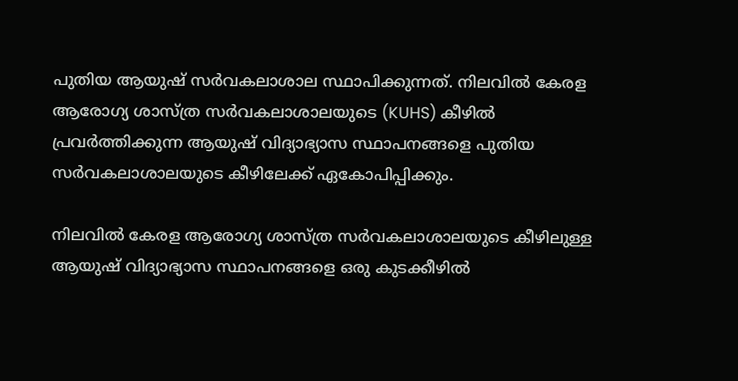പുതിയ ആയുഷ് സർവകലാശാല സ്ഥാപിക്കുന്നത്. നിലവിൽ കേരള ആരോഗ്യ ശാസ്ത്ര സർവകലാശാലയുടെ (KUHS) കീഴിൽ പ്രവർത്തിക്കുന്ന ആയുഷ് വിദ്യാഭ്യാസ സ്ഥാപനങ്ങളെ പുതിയ സർവകലാശാലയുടെ കീഴിലേക്ക് ഏകോപിപ്പിക്കും.

നിലവിൽ കേരള ആരോഗ്യ ശാസ്ത്ര സർവകലാശാലയുടെ കീഴിലുള്ള ആയുഷ് വിദ്യാഭ്യാസ സ്ഥാപനങ്ങളെ ഒരു കുടക്കീഴിൽ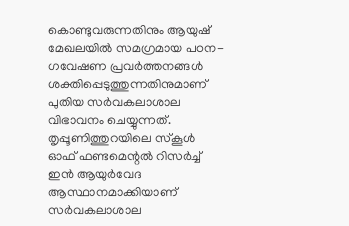കൊണ്ടുവരുന്നതിനും ആയുഷ് മേഖലയിൽ സമഗ്രമായ പഠന-ഗവേഷണ പ്രവർത്തനങ്ങൾ ശക്തിപ്പെടുത്തുന്നതിനുമാണ് പുതിയ സർവകലാശാല വിഭാവനം ചെയ്യുന്നത്. തൃപ്പൂണിത്തുറയിലെ സ്കൂൾ ഓഫ് ഫണ്ടമെന്റൽ റിസർച്ച് ഇൻ ആയുർവേദ ആസ്ഥാനമാക്കിയാണ് സർവകലാശാല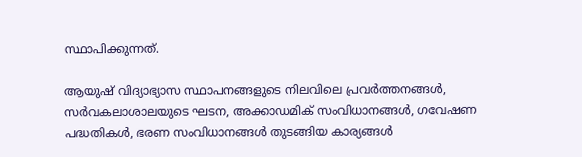സ്ഥാപിക്കുന്നത്.

ആയുഷ് വിദ്യാഭ്യാസ സ്ഥാപനങ്ങളുടെ നിലവിലെ പ്രവർത്തനങ്ങൾ, സർവകലാശാലയുടെ ഘടന, അക്കാഡമിക് സംവിധാനങ്ങൾ, ഗവേഷണ പദ്ധതികൾ, ഭരണ സംവിധാനങ്ങൾ തുടങ്ങിയ കാര്യങ്ങൾ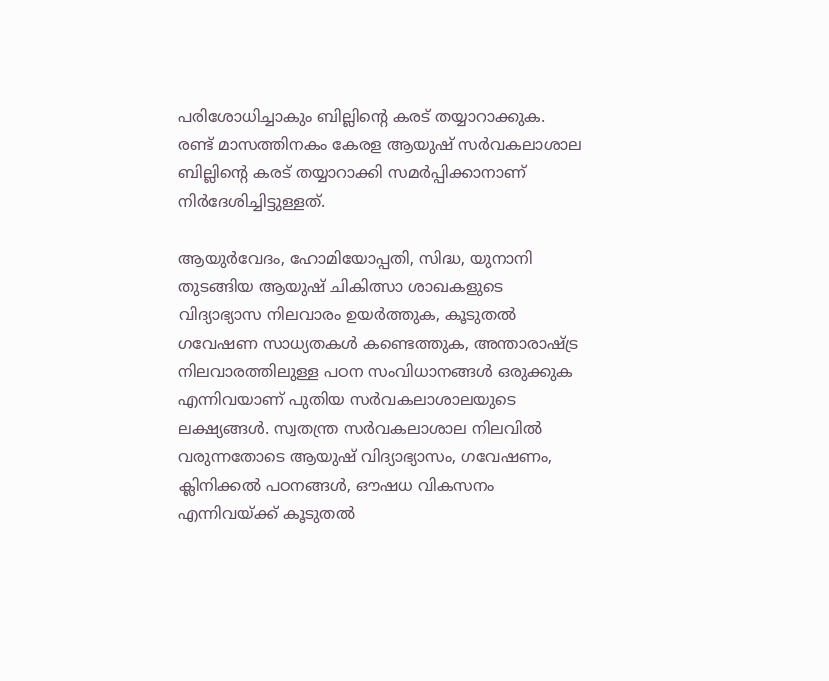പരിശോധിച്ചാകും ബില്ലിന്റെ കരട് തയ്യാറാക്കുക. രണ്ട് മാസത്തിനകം കേരള ആയുഷ് സർവകലാശാല ബില്ലിന്റെ കരട് തയ്യാറാക്കി സമർപ്പിക്കാനാണ് നിർദേശിച്ചിട്ടുള്ളത്.

ആയുർവേദം, ഹോമിയോപ്പതി, സിദ്ധ, യുനാനി തുടങ്ങിയ ആയുഷ് ചികിത്സാ ശാഖകളുടെ വിദ്യാഭ്യാസ നിലവാരം ഉയർത്തുക, കൂടുതൽ ഗവേഷണ സാധ്യതകൾ കണ്ടെത്തുക, അന്താരാഷ്ട്ര നിലവാരത്തിലുള്ള പഠന സംവിധാനങ്ങൾ ഒരുക്കുക എന്നിവയാണ് പുതിയ സർവകലാശാലയുടെ ലക്ഷ്യങ്ങൾ. സ്വതന്ത്ര സർവകലാശാല നിലവിൽ വരുന്നതോടെ ആയുഷ് വിദ്യാഭ്യാസം, ഗവേഷണം, ക്ലിനിക്കൽ പഠനങ്ങൾ, ഔഷധ വികസനം എന്നിവയ്ക്ക് കൂടുതൽ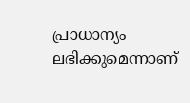പ്രാധാന്യം ലഭിക്കുമെന്നാണ്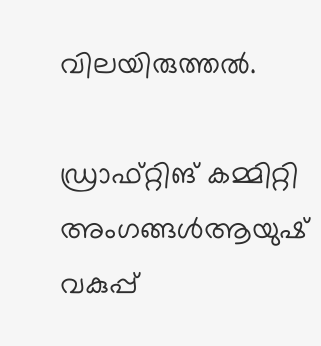വിലയിരുത്തൽ.

ഡ്രാഫ്റ്റിങ് കമ്മിറ്റി അംഗങ്ങൾആയുഷ് വകുപ്പ്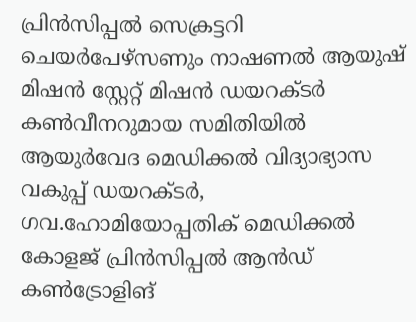പ്രിൻസിപ്പൽ സെക്രട്ടറി ചെയർപേഴ്സണും നാഷണൽ ആയുഷ് മിഷൻ സ്റ്റേറ്റ് മിഷൻ ഡയറക്ടർ കൺവീനറുമായ സമിതിയിൽ ആയുർവേദ മെഡിക്കൽ വിദ്യാഭ്യാസ വകുപ്പ് ഡയറക്ടർ, ഗവ.ഹോമിയോപ്പതിക് മെഡിക്കൽ കോളജ് പ്രിൻസിപ്പൽ ആൻഡ് കൺട്രോളിങ്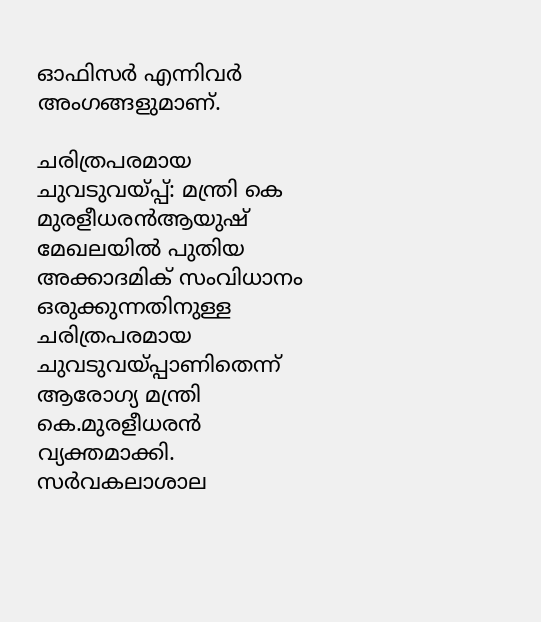ഓഫിസർ എന്നിവർ അംഗങ്ങളുമാണ്.

ചരിത്രപരമായ ചുവടുവയ്പ്പ്: മന്ത്രി കെ മുരളീധരൻആയുഷ് മേഖലയിൽ പുതിയ അക്കാദമിക് സംവിധാനം ഒരുക്കുന്നതിനുള്ള ചരിത്രപരമായ ചുവടുവയ്പ്പാണിതെന്ന് ആരോഗ്യ മന്ത്രി കെ.മുരളീധരൻ വ്യക്തമാക്കി. സർവകലാശാല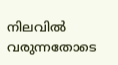നിലവിൽ വരുന്നതോടെ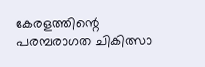കേരളത്തിന്റെ പരമ്പരാഗത ചികിത്സാ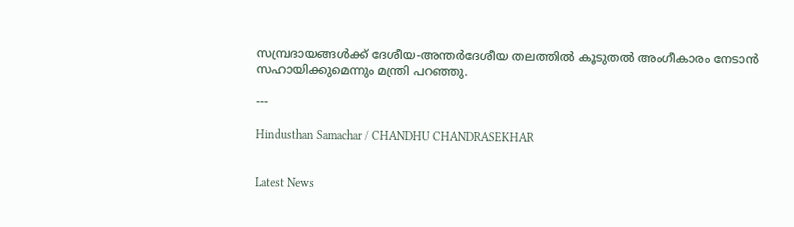സമ്പ്രദായങ്ങൾക്ക് ദേശീയ-അന്തർദേശീയ തലത്തിൽ കൂടുതൽ അംഗീകാരം നേടാൻ സഹായിക്കുമെന്നും മന്ത്രി പറഞ്ഞു.

---

Hindusthan Samachar / CHANDHU CHANDRASEKHAR


Latest News